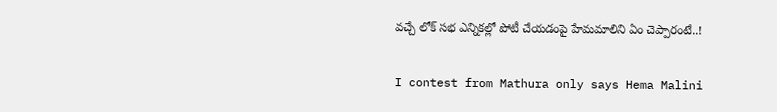వచ్చే లోక్ సభ ఎన్నికల్లో పోటీ చేయడంపై హేమమాలిని ఏం చెప్పారంటే..!

I contest from Mathura only says Hema Malini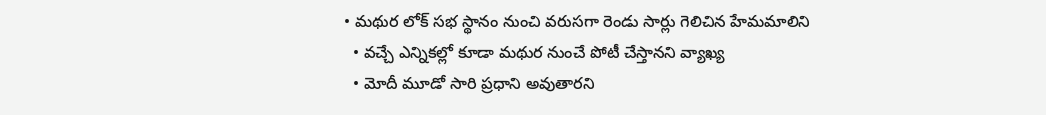• మథుర లోక్ సభ స్థానం నుంచి వరుసగా రెండు సార్లు గెలిచిన హేమమాలిని
  • వచ్చే ఎన్నికల్లో కూడా మథుర నుంచే పోటీ చేస్తానని వ్యాఖ్య
  • మోదీ మూడో సారి ప్రధాని అవుతారని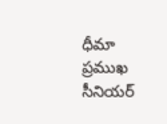ధీమా
ప్రముఖ సీనియర్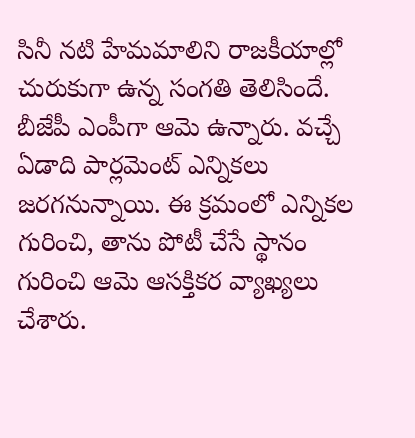సినీ నటి హేమమాలిని రాజకీయాల్లో చురుకుగా ఉన్న సంగతి తెలిసిందే. బీజేపీ ఎంపీగా ఆమె ఉన్నారు. వచ్చే ఏడాది పార్లమెంట్ ఎన్నికలు జరగనున్నాయి. ఈ క్రమంలో ఎన్నికల గురించి, తాను పోటీ చేసే స్థానం గురించి ఆమె ఆసక్తికర వ్యాఖ్యలు చేశారు.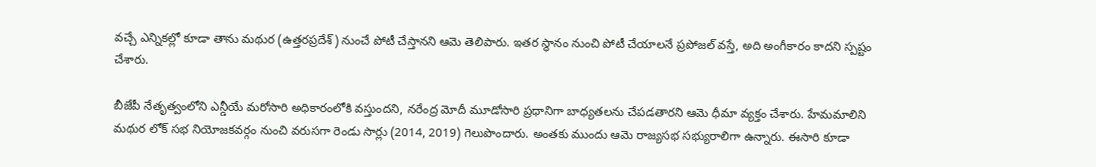వచ్చే ఎన్నికల్లో కూడా తాను మథుర (ఉత్తరప్రదేశ్) నుంచే పోటీ చేస్తానని ఆమె తెలిపారు. ఇతర స్థానం నుంచి పోటీ చేయాలనే ప్రపోజల్ వస్తే, అది అంగీకారం కాదని స్పష్టం చేశారు.

బీజేపీ నేతృత్వంలోని ఎన్డీయే మరోసారి అధికారంలోకి వస్తుందని, నరేంద్ర మోదీ మూడోసారి ప్రధానిగా బాధ్యతలను చేపడతారని ఆమె ధీమా వ్యక్తం చేశారు. హేమమాలిని మథుర లోక్ సభ నియోజకవర్గం నుంచి వరుసగా రెండు సార్లు (2014, 2019) గెలుపొందారు. అంతకు ముందు ఆమె రాజ్యసభ సభ్యురాలిగా ఉన్నారు. ఈసారి కూడా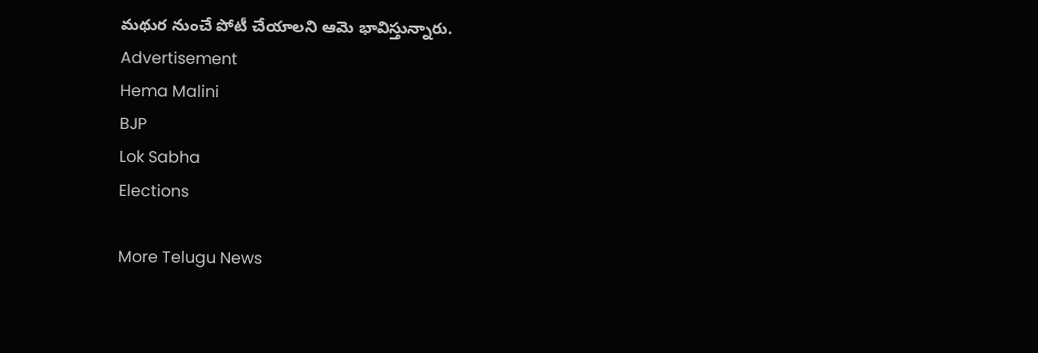మథుర నుంచే పోటీ చేయాలని ఆమె భావిస్తున్నారు.
Advertisement
Hema Malini
BJP
Lok Sabha
Elections

More Telugu News